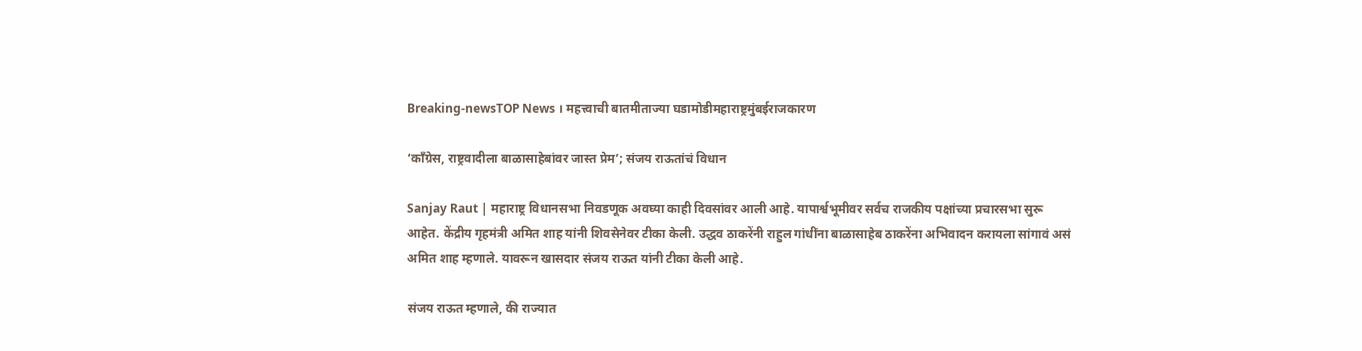Breaking-newsTOP News । महत्त्वाची बातमीताज्या घडामोडीमहाराष्ट्रमुंबईराजकारण

‘काँग्रेस, राष्ट्रवादीला बाळासाहेबांवर जास्त प्रेम’; संजय राऊतांचं विधान

Sanjay Raut | महाराष्ट्र विधानसभा निवडणूक अवघ्या काही दिवसांवर आली आहे. यापार्श्वभूमीवर सर्वच राजकीय पक्षांच्या प्रचारसभा सुरू आहेत. केंद्रीय गृहमंत्री अमित शाह यांनी शिवसेनेवर टीका केली. उद्धव ठाकरेंनी राहुल गांधींना बाळासाहेब ठाकरेंना अभिवादन करायला सांगावं असं अमित शाह म्हणाले. यावरून खासदार संजय राऊत यांनी टीका केली आहे.

संजय राऊत म्हणाले, की राज्यात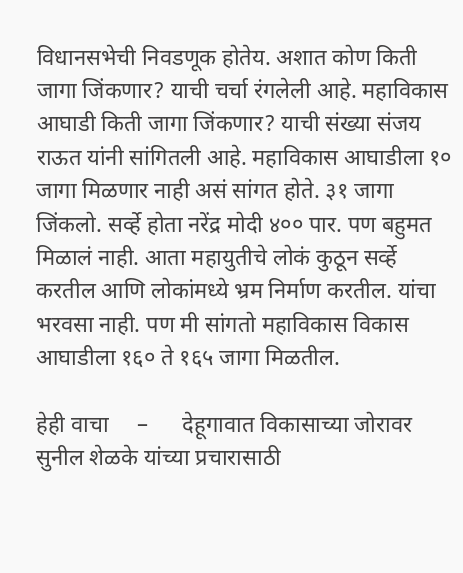विधानसभेची निवडणूक होतेय. अशात कोण किती जागा जिंकणार? याची चर्चा रंगलेली आहे. महाविकास आघाडी किती जागा जिंकणार? याची संख्या संजय राऊत यांनी सांगितली आहे. महाविकास आघाडीला १० जागा मिळणार नाही असं सांगत होते. ३१ जागा जिंकलो. सर्व्हे होता नरेंद्र मोदी ४०० पार. पण बहुमत मिळालं नाही. आता महायुतीचे लोकं कुठून सर्व्हे करतील आणि लोकांमध्ये भ्रम निर्माण करतील. यांचा भरवसा नाही. पण मी सांगतो महाविकास विकास आघाडीला १६० ते १६५ जागा मिळतील.

हेही वाचा     –      देहूगावात विकासाच्या जोरावर सुनील शेळके यांच्या प्रचारासाठी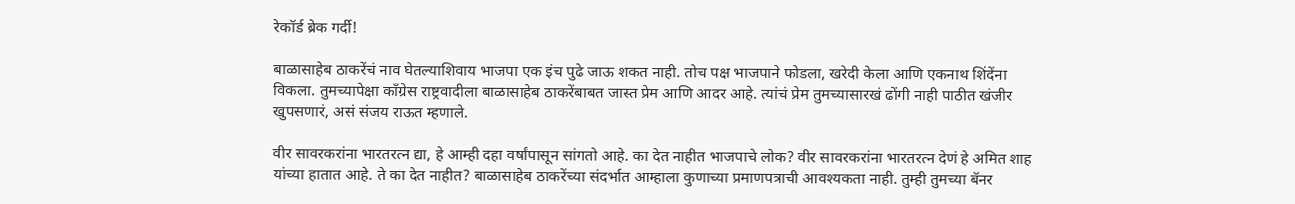रेकॉर्ड ब्रेक गर्दी!

बाळासाहेब ठाकरेंचं नाव घेतल्याशिवाय भाजपा एक इंच पुढे जाऊ शकत नाही. तोच पक्ष भाजपाने फोडला, खरेदी केला आणि एकनाथ शिंदेंना विकला. तुमच्यापेक्षा काँग्रेस राष्ट्रवादीला बाळासाहेब ठाकरेंबाबत जास्त प्रेम आणि आदर आहे. त्यांचं प्रेम तुमच्यासारखं ढोंगी नाही पाठीत खंजीर खुपसणारं, असं संजय राऊत म्हणाले.

वीर सावरकरांना भारतरत्न द्या, हे आम्ही दहा वर्षांपासून सांगतो आहे. का देत नाहीत भाजपाचे लोक? वीर सावरकरांना भारतरत्न देणं हे अमित शाह यांच्या हातात आहे. ते का देत नाहीत? बाळासाहेब ठाकरेंच्या संदर्भात आम्हाला कुणाच्या प्रमाणपत्राची आवश्यकता नाही. तुम्ही तुमच्या बॅनर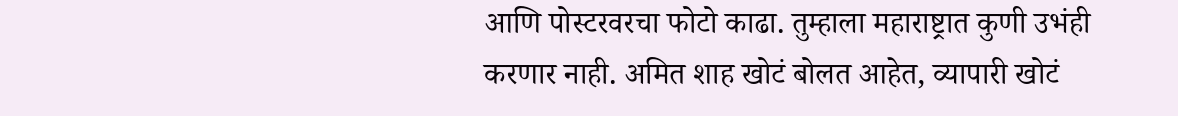आणि पोस्टरवरचा फोटो काढा. तुम्हाला महाराष्ट्रात कुणी उभंही करणार नाही. अमित शाह खोटं बोलत आहेत, व्यापारी खोटं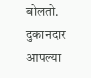बोलतो. दुकानदार आपल्या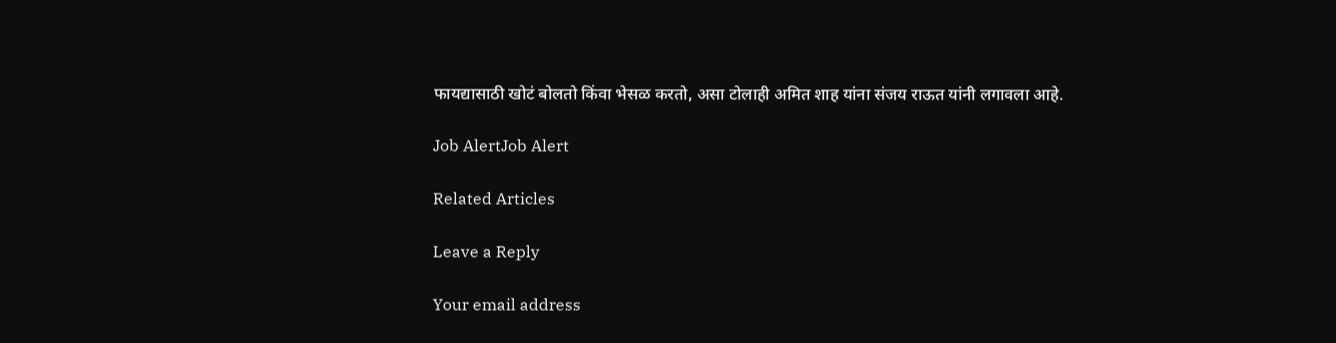फायद्यासाठी खोटं बोलतो किंवा भेसळ करतो, असा टोलाही अमित शाह यांना संजय राऊत यांनी लगावला आहे.

Job AlertJob Alert

Related Articles

Leave a Reply

Your email address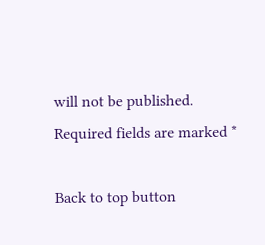will not be published. Required fields are marked *

Back to top button